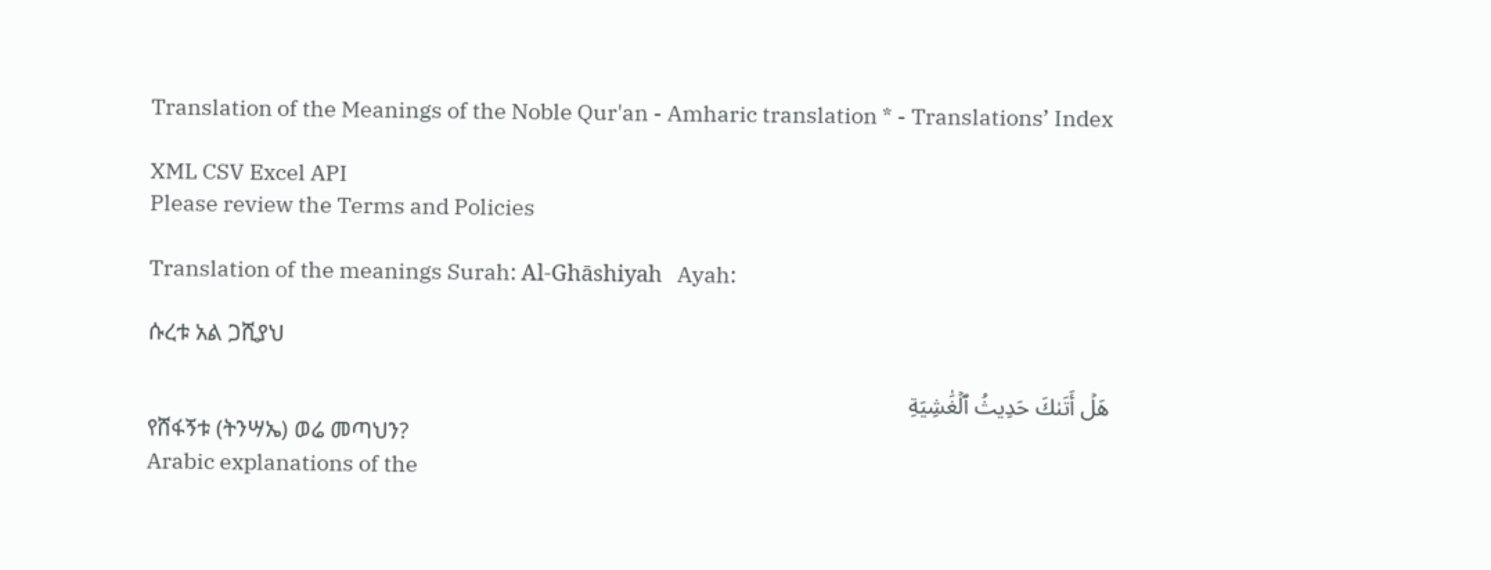Translation of the Meanings of the Noble Qur'an - Amharic translation * - Translations’ Index

XML CSV Excel API
Please review the Terms and Policies

Translation of the meanings Surah: Al-Ghāshiyah   Ayah:

ሱረቱ አል ጋሺያህ

هَلۡ أَتَىٰكَ حَدِيثُ ٱلۡغَٰشِيَةِ
የሸፋኝቱ (ትንሣኤ) ወሬ መጣህን?
Arabic explanations of the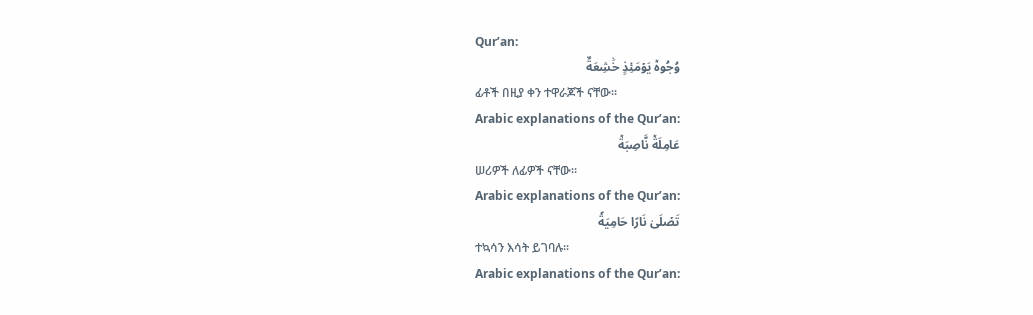Qur’an:
وُجُوهٞ يَوۡمَئِذٍ خَٰشِعَةٌ
ፊቶች በዚያ ቀን ተዋራጆች ናቸው፡፡
Arabic explanations of the Qur’an:
عَامِلَةٞ نَّاصِبَةٞ
ሠሪዎች ለፊዎች ናቸው፡፡
Arabic explanations of the Qur’an:
تَصۡلَىٰ نَارًا حَامِيَةٗ
ተኳሳን እሳት ይገባሉ፡፡
Arabic explanations of the Qur’an: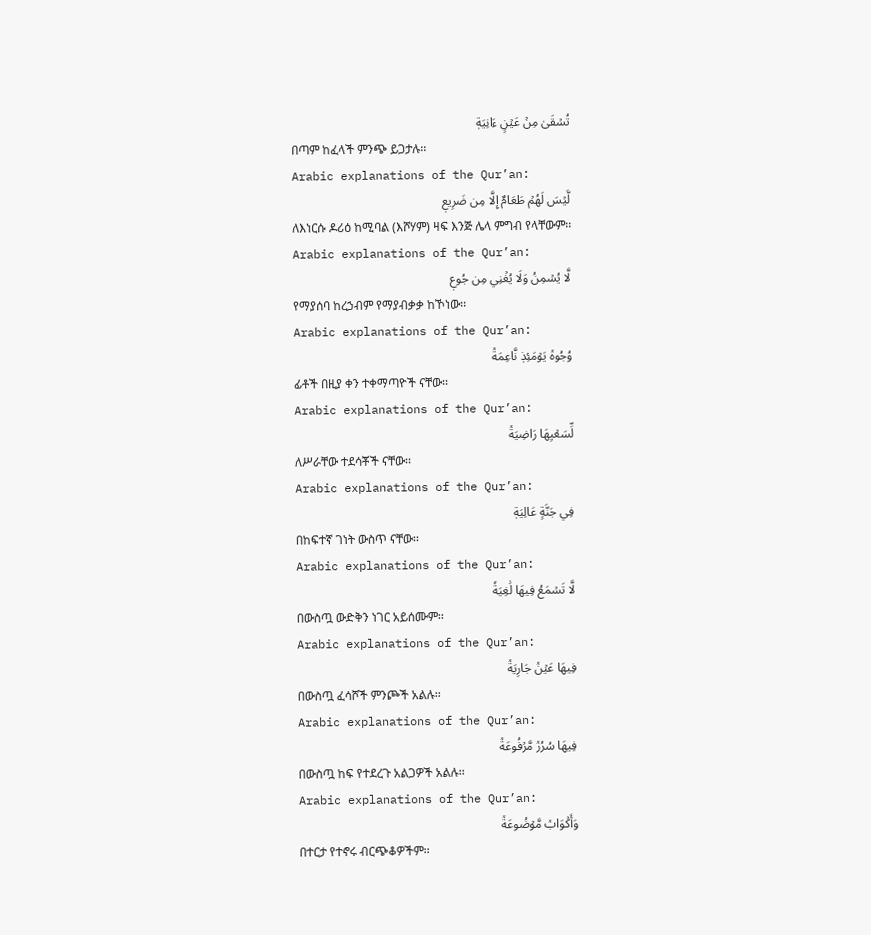تُسۡقَىٰ مِنۡ عَيۡنٍ ءَانِيَةٖ
በጣም ከፈላች ምንጭ ይጋታሉ፡፡
Arabic explanations of the Qur’an:
لَّيۡسَ لَهُمۡ طَعَامٌ إِلَّا مِن ضَرِيعٖ
ለእነርሱ ዶሪዕ ከሚባል (እሾሃም) ዛፍ እንጅ ሌላ ምግብ የላቸውም፡፡
Arabic explanations of the Qur’an:
لَّا يُسۡمِنُ وَلَا يُغۡنِي مِن جُوعٖ
የማያሰባ ከረኃብም የማያብቃቃ ከኾነው፡፡
Arabic explanations of the Qur’an:
وُجُوهٞ يَوۡمَئِذٖ نَّاعِمَةٞ
ፊቶች በዚያ ቀን ተቀማጣዮች ናቸው፡፡
Arabic explanations of the Qur’an:
لِّسَعۡيِهَا رَاضِيَةٞ
ለሥራቸው ተደሳቾች ናቸው፡፡
Arabic explanations of the Qur’an:
فِي جَنَّةٍ عَالِيَةٖ
በከፍተኛ ገነት ውስጥ ናቸው፡፡
Arabic explanations of the Qur’an:
لَّا تَسۡمَعُ فِيهَا لَٰغِيَةٗ
በውስጧ ውድቅን ነገር አይሰሙም፡፡
Arabic explanations of the Qur’an:
فِيهَا عَيۡنٞ جَارِيَةٞ
በውስጧ ፈሳሾች ምንጮች አልሉ፡፡
Arabic explanations of the Qur’an:
فِيهَا سُرُرٞ مَّرۡفُوعَةٞ
በውስጧ ከፍ የተደረጉ አልጋዎች አልሉ፡፡
Arabic explanations of the Qur’an:
وَأَكۡوَابٞ مَّوۡضُوعَةٞ
በተርታ የተኖሩ ብርጭቆዎችም፡፡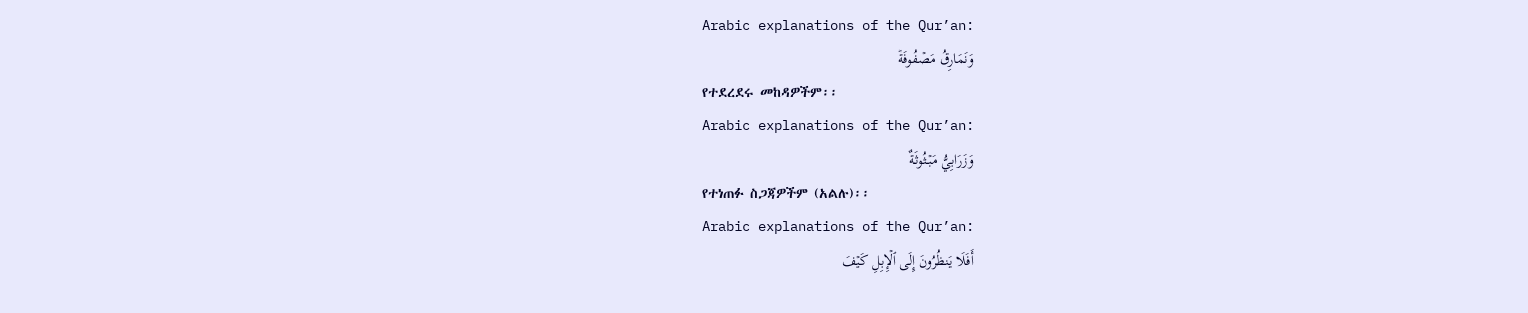Arabic explanations of the Qur’an:
وَنَمَارِقُ مَصۡفُوفَةٞ
የተደረደሩ መከዳዎችም፡፡
Arabic explanations of the Qur’an:
وَزَرَابِيُّ مَبۡثُوثَةٌ
የተነጠፉ ስጋጃዎችም (አልሉ)፡፡
Arabic explanations of the Qur’an:
أَفَلَا يَنظُرُونَ إِلَى ٱلۡإِبِلِ كَيۡفَ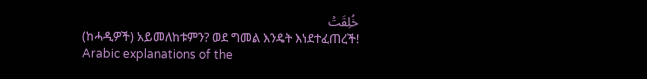خُلِقَتۡ
(ከሓዲዎች) አይመለከቱምን? ወደ ግመል እንዴት እነደተፈጠረች!
Arabic explanations of the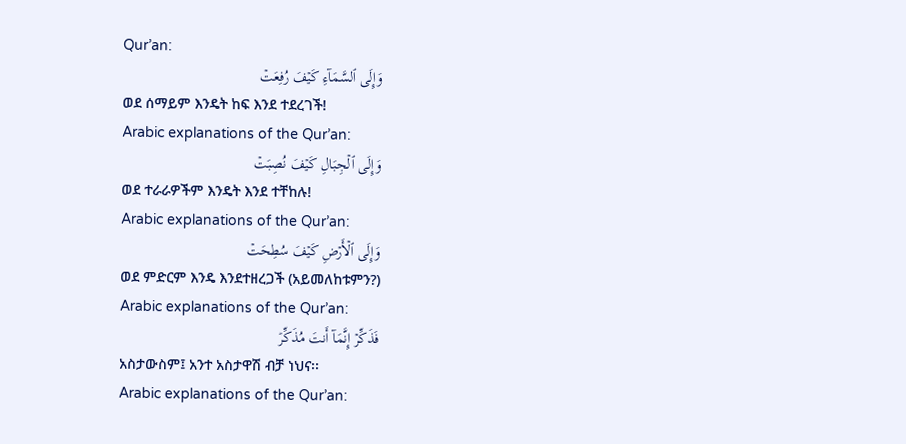Qur’an:
وَإِلَى ٱلسَّمَآءِ كَيۡفَ رُفِعَتۡ
ወደ ሰማይም እንዴት ከፍ እንደ ተደረገች!
Arabic explanations of the Qur’an:
وَإِلَى ٱلۡجِبَالِ كَيۡفَ نُصِبَتۡ
ወደ ተራራዎችም እንዴት እንደ ተቸከሉ!
Arabic explanations of the Qur’an:
وَإِلَى ٱلۡأَرۡضِ كَيۡفَ سُطِحَتۡ
ወደ ምድርም እንዴ እንደተዘረጋች (አይመለከቱምን?)
Arabic explanations of the Qur’an:
فَذَكِّرۡ إِنَّمَآ أَنتَ مُذَكِّرٞ
አስታውስም፤ አንተ አስታዋሽ ብቻ ነህና፡፡
Arabic explanations of the Qur’an: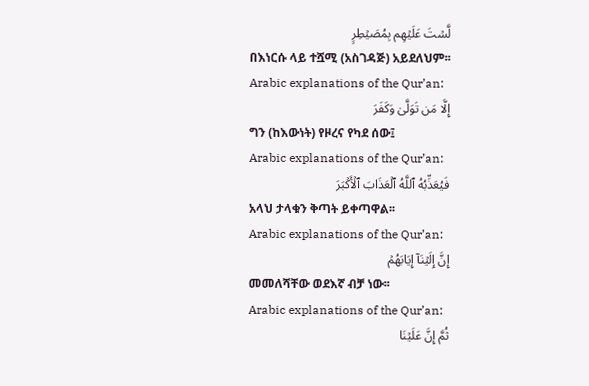لَّسۡتَ عَلَيۡهِم بِمُصَيۡطِرٍ
በእነርሱ ላይ ተሿሚ (አስገዳጅ) አይደለህም፡፡
Arabic explanations of the Qur’an:
إِلَّا مَن تَوَلَّىٰ وَكَفَرَ
ግን (ከእውነት) የዞረና የካደ ሰው፤
Arabic explanations of the Qur’an:
فَيُعَذِّبُهُ ٱللَّهُ ٱلۡعَذَابَ ٱلۡأَكۡبَرَ
አላህ ታላቁን ቅጣት ይቀጣዋል፡፡
Arabic explanations of the Qur’an:
إِنَّ إِلَيۡنَآ إِيَابَهُمۡ
መመለሻቸው ወደእኛ ብቻ ነው፡፡
Arabic explanations of the Qur’an:
ثُمَّ إِنَّ عَلَيۡنَا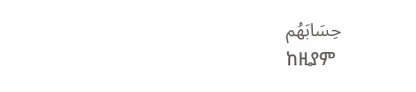حِسَابَهُم
ከዚያም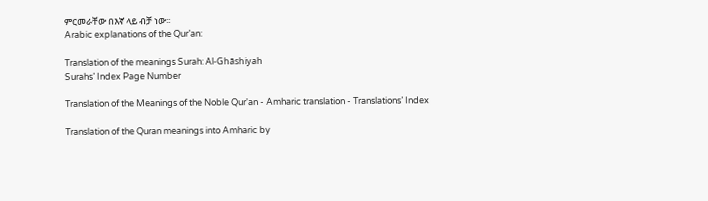ምርመራቸው በእኛ ላይ ብቻ ነው፡፡
Arabic explanations of the Qur’an:

Translation of the meanings Surah: Al-Ghāshiyah
Surahs’ Index Page Number

Translation of the Meanings of the Noble Qur'an - Amharic translation - Translations’ Index

Translation of the Quran meanings into Amharic by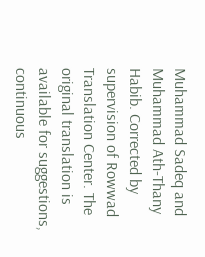Muhammad Sadeq and Muhammad Ath-Thany Habib. Corrected by supervision of Rowwad Translation Center. The original translation is available for suggestions, continuous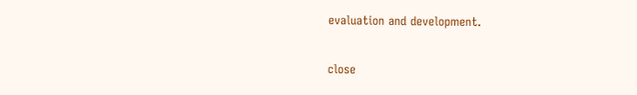evaluation and development.

close